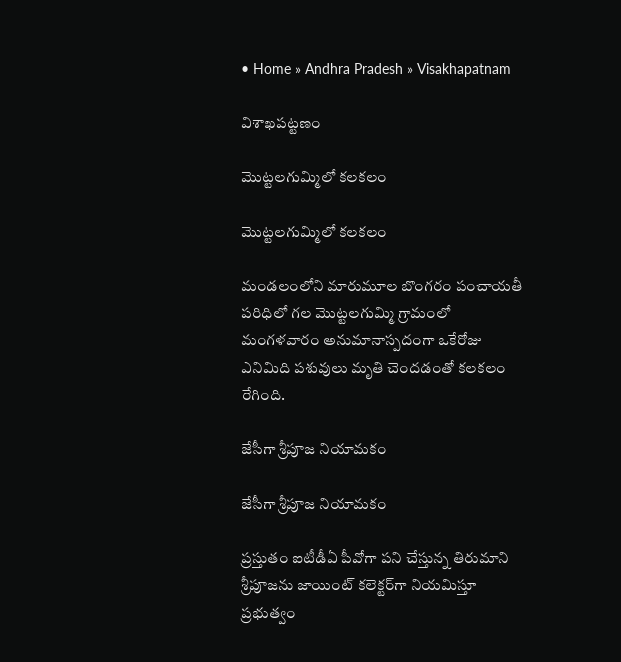• Home » Andhra Pradesh » Visakhapatnam

విశాఖపట్టణం

మొట్టలగుమ్మిలో కలకలం

మొట్టలగుమ్మిలో కలకలం

మండలంలోని మారుమూల బొంగరం పంచాయతీ పరిధిలో గల మొట్టలగుమ్మి గ్రామంలో మంగళవారం అనుమానాస్పదంగా ఒకేరోజు ఎనిమిది పశువులు మృతి చెందడంతో కలకలం రేగింది.

జేసీగా శ్రీపూజ నియామకం

జేసీగా శ్రీపూజ నియామకం

ప్రస్తుతం ఐటీడీఏ పీవోగా పని చేస్తున్న తిరుమాని శ్రీపూజను జాయింట్‌ కలెక్టర్‌గా నియమిస్తూ ప్రభుత్వం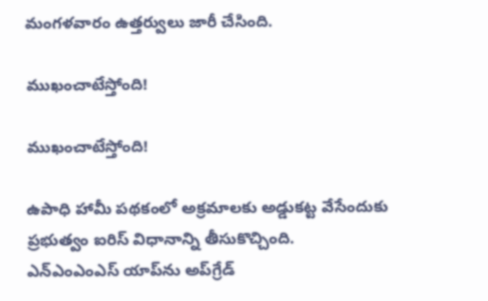మంగళవారం ఉత్తర్వులు జారీ చేసింది.

ముఖంచాటేస్తోంది!

ముఖంచాటేస్తోంది!

ఉపాధి హామీ పథకంలో అక్రమాలకు అడ్డుకట్ట వేసేందుకు ప్రభుత్వం ఐరిస్‌ విధానాన్ని తీసుకొచ్చింది. ఎన్‌ఎంఎంఎస్‌ యాప్‌ను అప్‌గ్రేడ్‌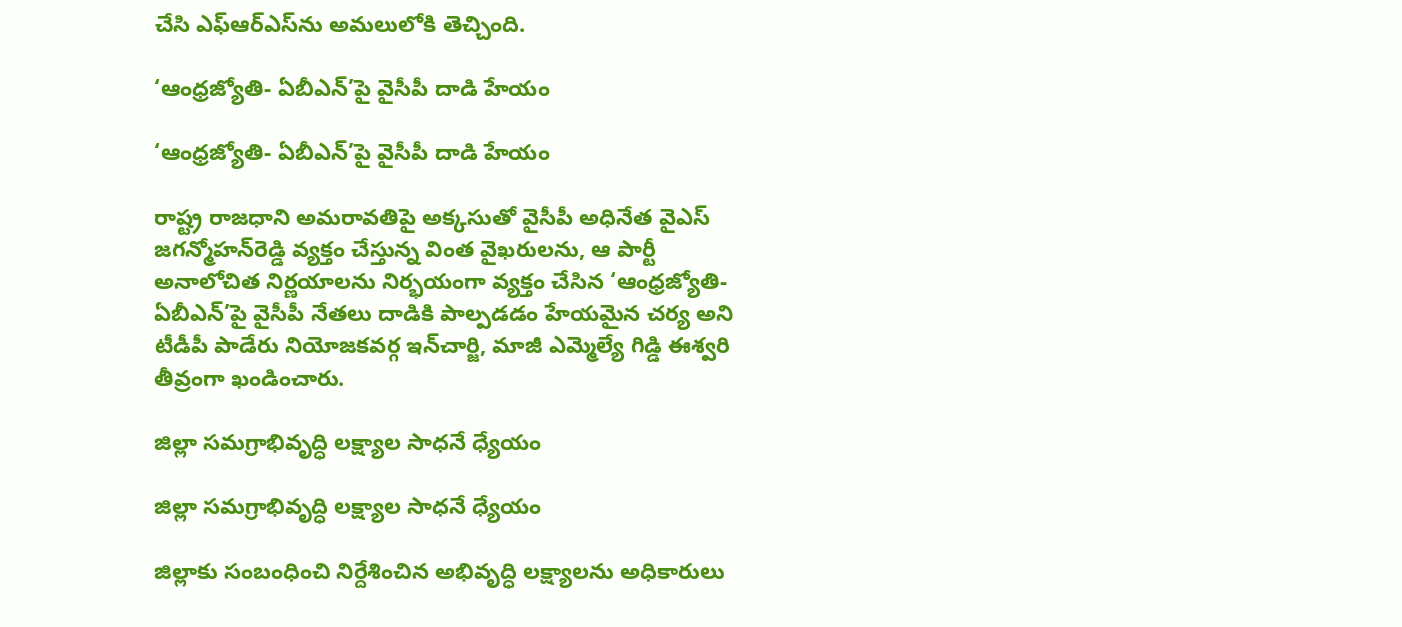చేసి ఎఫ్‌ఆర్‌ఎస్‌ను అమలులోకి తెచ్చింది.

‘ఆంధ్రజ్యోతి- ఏబీఎన్‌’పై వైసీపీ దాడి హేయం

‘ఆంధ్రజ్యోతి- ఏబీఎన్‌’పై వైసీపీ దాడి హేయం

రాష్ట్ర రాజధాని అమరావతిపై అక్కసుతో వైసీపీ అధినేత వైఎస్‌ జగన్మోహన్‌రెడ్డి వ్యక్తం చేస్తున్న వింత వైఖరులను, ఆ పార్టీ అనాలోచిత నిర్ణయాలను నిర్భయంగా వ్యక్తం చేసిన ‘ఆంధ్రజ్యోతి- ఏబీఎన్‌’పై వైసీపీ నేతలు దాడికి పాల్పడడం హేయమైన చర్య అని టీడీపీ పాడేరు నియోజకవర్గ ఇన్‌చార్జి, మాజీ ఎమ్మెల్యే గిడ్డి ఈశ్వరి తీవ్రంగా ఖండించారు.

జిల్లా సమగ్రాభివృద్ధి లక్ష్యాల సాధనే ధ్యేయం

జిల్లా సమగ్రాభివృద్ధి లక్ష్యాల సాధనే ధ్యేయం

జిల్లాకు సంబంధించి నిర్దేశించిన అభివృద్ధి లక్ష్యాలను అధికారులు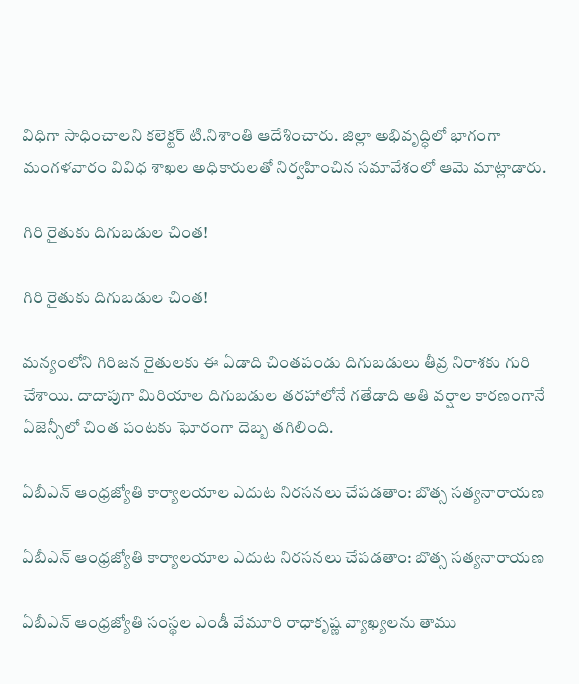విధిగా సాధించాలని కలెక్టర్‌ టి.నిశాంతి ఆదేశించారు. జిల్లా అభివృద్ధిలో భాగంగా మంగళవారం వివిధ శాఖల అధికారులతో నిర్వహించిన సమావేశంలో ఆమె మాట్లాడారు.

గిరి రైతుకు దిగుబడుల చింత!

గిరి రైతుకు దిగుబడుల చింత!

మన్యంలోని గిరిజన రైతులకు ఈ ఏడాది చింతపండు దిగుబడులు తీవ్ర నిరాశకు గురి చేశాయి. దాదాపుగా మిరియాల దిగుబడుల తరహాలోనే గతేడాది అతి వర్షాల కారణంగానే ఏజెన్సీలో చింత పంటకు ఘోరంగా దెబ్బ తగిలింది.

ఏబీఎన్ ఆంధ్రజ్యోతి కార్యాలయాల ఎదుట నిరసనలు చేపడతాం: బొత్స సత్యనారాయణ

ఏబీఎన్ ఆంధ్రజ్యోతి కార్యాలయాల ఎదుట నిరసనలు చేపడతాం: బొత్స సత్యనారాయణ

ఏబీఎన్ ఆంధ్రజ్యోతి సంస్థల ఎండీ వేమూరి రాధాకృష్ణ వ్యాఖ్యలను తాము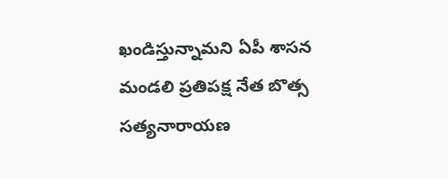ఖండిస్తున్నామని ఏపీ శాసన మండలి ప్రతిపక్ష నేత బొత్స సత్యనారాయణ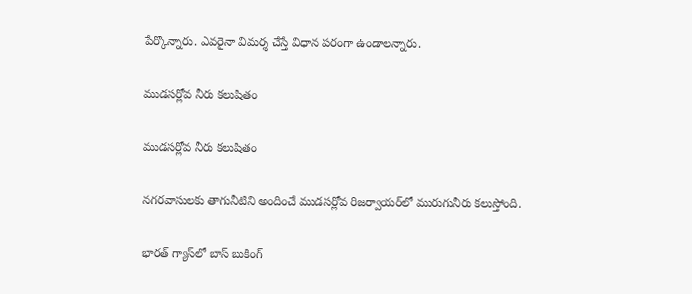పేర్కొన్నారు. ఎవరైనా విమర్శ చేస్తే విధాన పరంగా ఉండాలన్నారు.

ముడసర్లోవ నీరు కలుషితం

ముడసర్లోవ నీరు కలుషితం

నగరవాసులకు తాగునీటిని అందించే ముడసర్లోవ రిజర్వాయర్‌లో మురుగునీరు కలుస్తోంది.

భారత్‌ గ్యాస్‌లో బాస్‌ బుకింగ్‌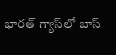భారత్‌ గ్యాస్‌లో బాస్‌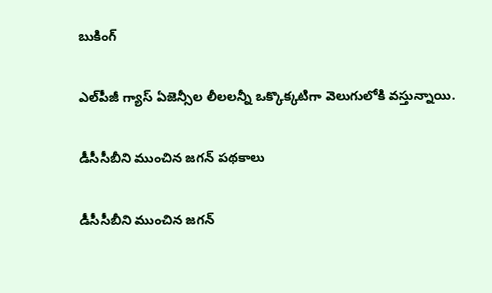బుకింగ్‌

ఎల్‌పీజీ గ్యాస్‌ ఏజెన్సీల లీలలన్నీ ఒక్కొక్కటిగా వెలుగులోకి వస్తున్నాయి.

డీసీసీబీని ముంచిన జగన్‌ పథకాలు

డీసీసీబీని ముంచిన జగన్‌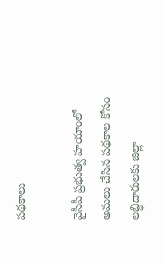పథకాలు

వైసీపీ ప్రభుత్వ హయాంలో అమలు చేసిన పథకాల కోసం లబ్ధిదారులకు జిల్లా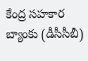కేంద్ర సహకార బ్యాంకు (డీసీసీబీ)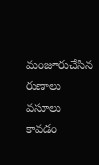మంజూరుచేసిన రుణాలు వసూలు కావడం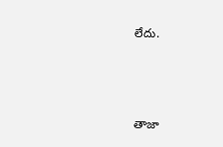లేదు.



తాజా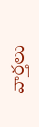వార్తలు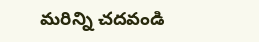మరిన్ని చదవండి